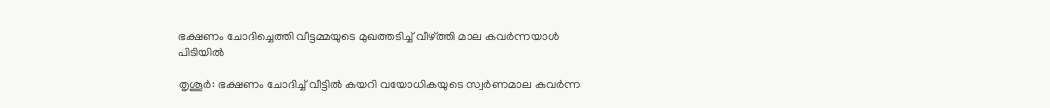ഭക്ഷണം ചോദിച്ചെത്തി വീട്ടമ്മയുടെ മുഖത്തടിച്ച് വീഴ്ത്തി മാല കവർന്നയാൾ പിടിയിൽ

തൃശൂർ: ഭക്ഷണം ചോദിച്ച് വീട്ടിൽ കയറി വയോധികയുടെ സ്വർണമാല കവർന്ന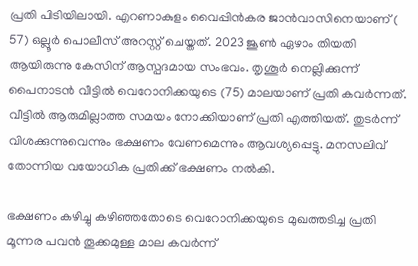പ്രതി പിടിയിലായി. എറണാകുളം വൈപ്പിൻകര ജാൻവാസിനെയാണ് ( 57) ഒല്ലൂർ പൊലീസ് അറസ്റ്റ് ചെയ്തത്. 2023 ജൂൺ ഏഴാം തിയതി ആയിരുന്നു കേസിന് ആസ്പദമായ സംഭവം. തൃശൂർ നെല്ലിക്കുന്ന് പൈനാടൻ വീട്ടിൽ വെറോനിക്കയുടെ (75) മാലയാണ് പ്രതി കവർന്നത്. വീട്ടിൽ ആരുമില്ലാത്ത സമയം നോക്കിയാണ് പ്രതി എത്തിയത്. തുടർന്ന് വിശക്കുന്നുവെന്നും ഭക്ഷണം വേണമെന്നും ആവശ്യപ്പെട്ടു. മനസലിവ് തോന്നിയ വയോധിക പ്രതിക്ക് ഭക്ഷണം നൽകി.

ഭക്ഷണം കഴിച്ചു കഴിഞ്ഞതോടെ വെറോനിക്കയുടെ മുഖത്തടിച്ച പ്രതി മൂന്നര പവൻ തൂക്കമുള്ള മാല കവർന്ന്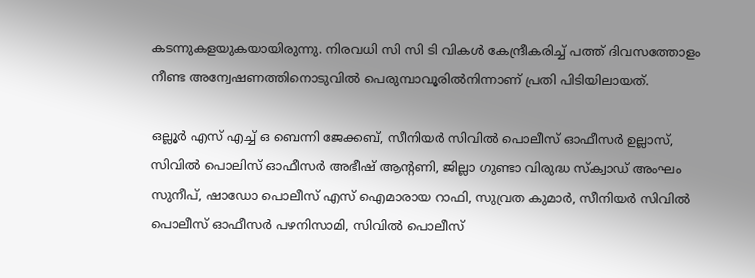കടന്നുകളയുകയായിരുന്നു. നിരവധി സി സി ടി വികൾ കേന്ദ്രീകരിച്ച് പത്ത് ദിവസത്തോളം നീണ്ട അന്വേഷണത്തിനൊടുവിൽ പെരുമ്പാവൂരിൽനിന്നാണ് പ്രതി പിടിയിലായത്.

ഒല്ലൂർ എസ് എച്ച് ഒ ബെന്നി ജേക്കബ്, സീനിയർ സിവിൽ പൊലീസ് ഓഫീസർ ഉല്ലാസ്, സിവിൽ പൊലിസ് ഓഫീസർ അഭീഷ് ആന്റണി, ജില്ലാ ഗുണ്ടാ വിരുദ്ധ സ്‌ക്വാഡ് അംഘം സുനീപ്, ഷാഡോ പൊലീസ് എസ് ഐമാരായ റാഫി, സുവ്രത കുമാർ, സീനിയർ സിവിൽ പൊലീസ് ഓഫീസർ പഴനിസാമി, സിവിൽ പൊലീസ്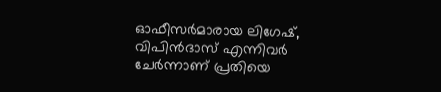ഓഫീസർമാരായ ലിഗേഷ്, വിപിൻദാസ് എന്നിവർ ചേർന്നാണ് പ്രതിയെ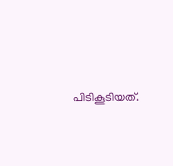പിടികൂടിയത്.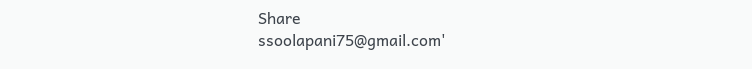Share
ssoolapani75@gmail.com'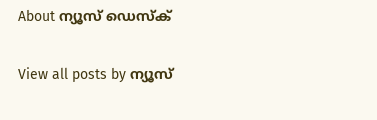About ന്യൂസ് ഡെസ്ക്

View all posts by ന്യൂസ്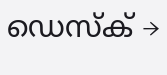ഡെസ്ക് →